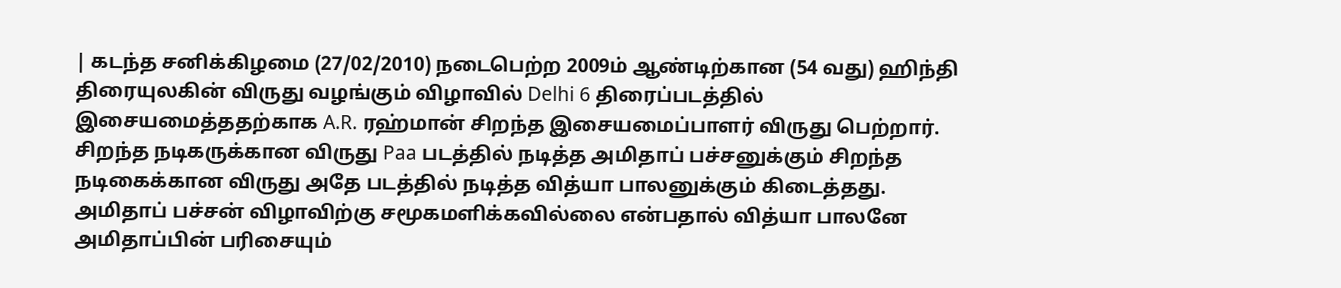| கடந்த சனிக்கிழமை (27/02/2010) நடைபெற்ற 2009ம் ஆண்டிற்கான (54 வது) ஹிந்தி திரையுலகின் விருது வழங்கும் விழாவில் Delhi 6 திரைப்படத்தில் இசையமைத்ததற்காக A.R. ரஹ்மான் சிறந்த இசையமைப்பாளர் விருது பெற்றார். சிறந்த நடிகருக்கான விருது Paa படத்தில் நடித்த அமிதாப் பச்சனுக்கும் சிறந்த நடிகைக்கான விருது அதே படத்தில் நடித்த வித்யா பாலனுக்கும் கிடைத்தது. அமிதாப் பச்சன் விழாவிற்கு சமூகமளிக்கவில்லை என்பதால் வித்யா பாலனே அமிதாப்பின் பரிசையும்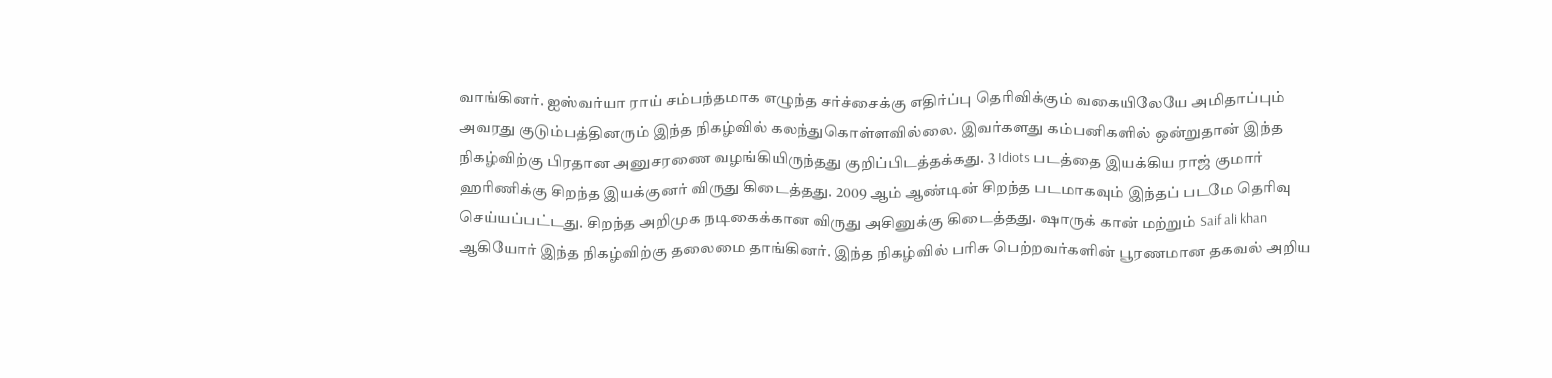வாங்கினர். ஐஸ்வர்யா ராய் சம்பந்தமாக எழுந்த சர்ச்சைக்கு எதிர்ப்பு தெரிவிக்கும் வகையிலேயே அமிதாப்பும் அவரது குடும்பத்தினரும் இந்த நிகழ்வில் கலந்துகொள்ளவில்லை. இவர்களது கம்பனிகளில் ஒன்றுதான் இந்த நிகழ்விற்கு பிரதான அனுசரணை வழங்கியிருந்தது குறிப்பிடத்தக்கது. 3 Idiots படத்தை இயக்கிய ராஜ் குமார் ஹரிணிக்கு சிறந்த இயக்குனர் விருது கிடைத்தது. 2009 ஆம் ஆண்டின் சிறந்த படமாகவும் இந்தப் படமே தெரிவு செய்யப்பட்டது. சிறந்த அறிமுக நடிகைக்கான விருது அசினுக்கு கிடைத்தது. ஷாருக் கான் மற்றும் Saif ali khan ஆகியோர் இந்த நிகழ்விற்கு தலைமை தாங்கினர். இந்த நிகழ்வில் பரிசு பெற்றவர்களின் பூரணமான தகவல் அறிய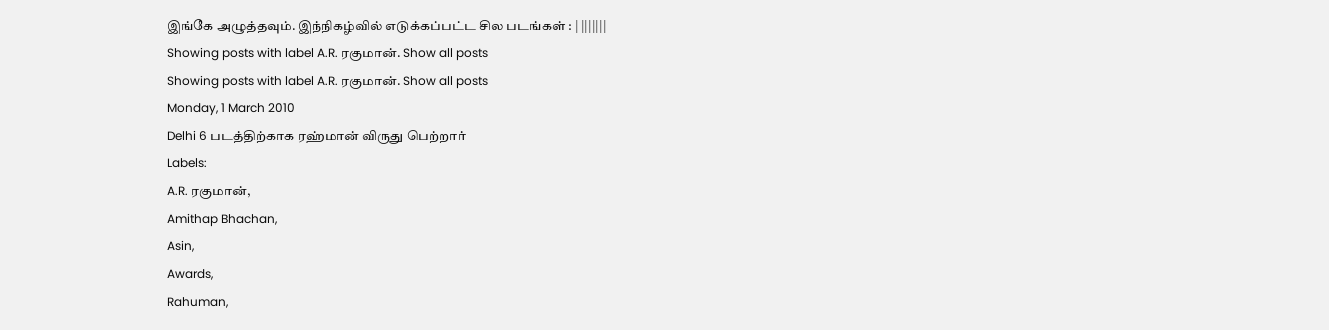இங்கே அழுத்தவும். இந்நிகழ்வில் எடுக்கப்பட்ட சில படங்கள் : | |||||||
Showing posts with label A.R. ரகுமான். Show all posts
Showing posts with label A.R. ரகுமான். Show all posts
Monday, 1 March 2010
Delhi 6 படத்திற்காக ரஹ்மான் விருது பெற்றார்
Labels:
A.R. ரகுமான்,
Amithap Bhachan,
Asin,
Awards,
Rahuman,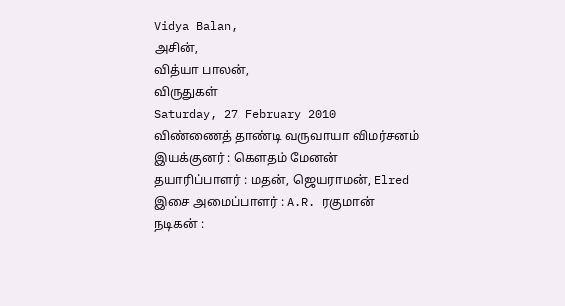Vidya Balan,
அசின்,
வித்யா பாலன்,
விருதுகள்
Saturday, 27 February 2010
விண்ணைத் தாண்டி வருவாயா விமர்சனம்
இயக்குனர் : கெளதம் மேனன்
தயாரிப்பாளர் : மதன், ஜெயராமன், Elred
இசை அமைப்பாளர் : A.R. ரகுமான்
நடிகன் :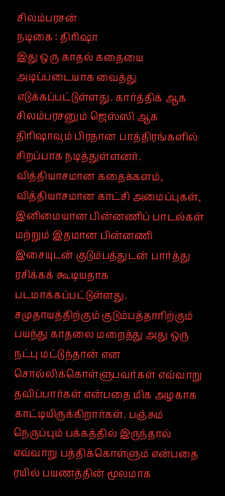சிலம்பரசன்
நடிகை : திரிஷா
இது ஒரு காதல் கதையை அடிப்படையாக வைத்து எடுக்கப்பட்டுள்ளது. கார்த்திக் ஆக சிலம்பரசனும் ஜெஸ்ஸி ஆக திரிஷாவும் பிரதான பாத்திரங்களில் சிறப்பாக நடித்துள்ளனர். வித்தியாசமான கதைக்களம், வித்தியாசமான காட்சி அமைப்புகள், இனிமையான பின்னணிப் பாடல்கள் மற்றும் இதமான பின்னணி இசையுடன் குடும்பத்துடன் பார்த்து ரசிக்கக் கூடியதாக படமாக்கப்பட்டுள்ளது.
சமுதாயத்திற்கும் குடும்பத்தாரிற்கும் பயந்து காதலை மறைத்து அது ஒரு நட்பு மட்டுந்தான் என சொல்லிக்கொள்ளுபவர்கள் எவ்வாறு தவிப்பார்கள் என்பதை மிக அழகாக காட்டியிருக்கிறார்கள். பஞ்சும் நெருப்பும் பக்கத்தில் இருந்தால் எவ்வாறு பத்திக்கொள்ளும் என்பதை ரயில் பயணத்தின் மூலமாக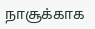நாசூக்காக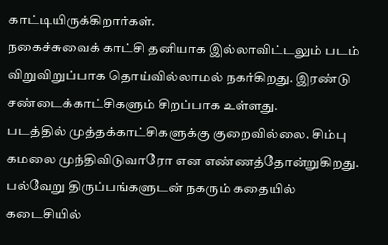காட்டியிருக்கிறார்கள்.
நகைச்சுவைக் காட்சி தனியாக இல்லாவிட்டலும் படம் விறுவிறுப்பாக தொய்வில்லாமல் நகர்கிறது. இரண்டு சண்டைக்காட்சிகளும் சிறப்பாக உள்ளது.
படத்தில் முத்தக்காட்சிகளுக்கு குறைவில்லை. சிம்பு கமலை முந்திவிடுவாரோ என எண்ணத்தோன்றுகிறது.
பல்வேறு திருப்பங்களுடன் நகரும் கதையில் கடைசியில்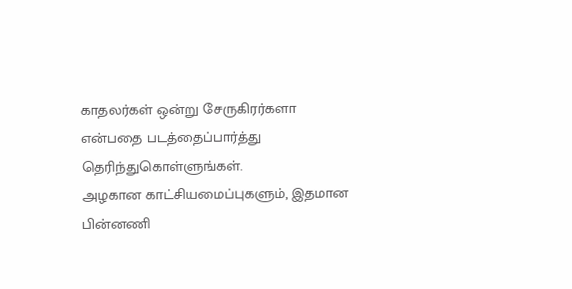காதலர்கள் ஒன்று சேருகிரர்களா என்பதை படத்தைப்பார்த்து தெரிந்துகொள்ளுங்கள்.
அழகான காட்சியமைப்புகளும், இதமான பின்னணி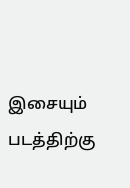இசையும் படத்திற்கு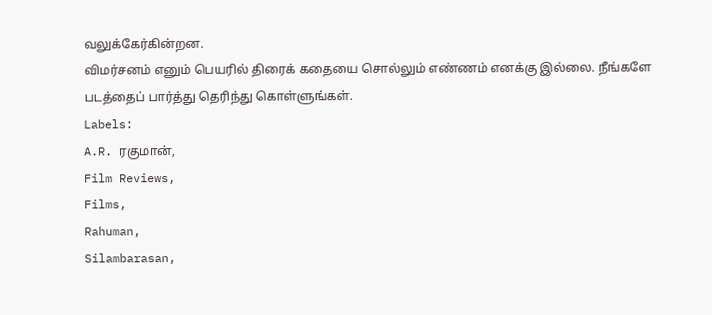வலுக்கேர்கின்றன.
விமர்சனம் எனும் பெயரில் திரைக் கதையை சொல்லும் எண்ணம் எனக்கு இல்லை. நீங்களே படத்தைப் பார்த்து தெரிந்து கொள்ளுங்கள்.
Labels:
A.R. ரகுமான்,
Film Reviews,
Films,
Rahuman,
Silambarasan,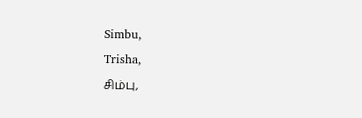Simbu,
Trisha,
சிம்பு,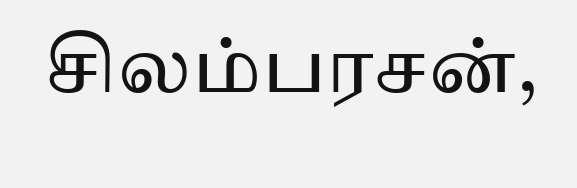சிலம்பரசன்,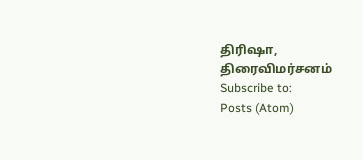திரிஷா,
திரைவிமர்சனம்
Subscribe to:
Posts (Atom)